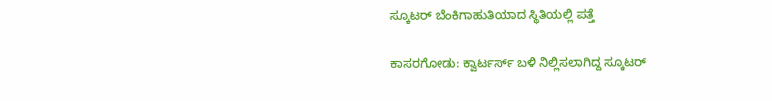ಸ್ಕೂಟರ್ ಬೆಂಕಿಗಾಹುತಿಯಾದ ಸ್ಥಿತಿಯಲ್ಲಿ ಪತ್ತೆ

ಕಾಸರಗೋಡು: ಕ್ವಾರ್ಟರ್ಸ್ ಬಳಿ ನಿಲ್ಲಿಸಲಾಗಿದ್ದ ಸ್ಕೂಟರ್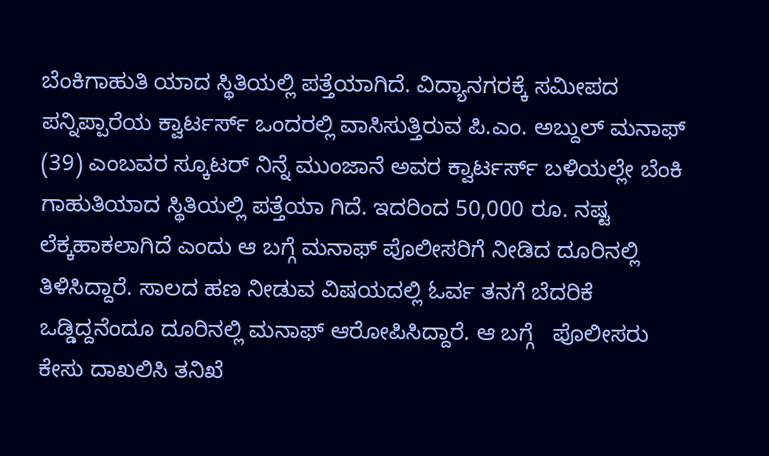ಬೆಂಕಿಗಾಹುತಿ ಯಾದ ಸ್ಥಿತಿಯಲ್ಲಿ ಪತ್ತೆಯಾಗಿದೆ. ವಿದ್ಯಾನಗರಕ್ಕೆ ಸಮೀಪದ ಪನ್ನಿಪ್ಪಾರೆಯ ಕ್ವಾರ್ಟರ್ಸ್ ಒಂದರಲ್ಲಿ ವಾಸಿಸುತ್ತಿರುವ ಪಿ.ಎಂ. ಅಬ್ದುಲ್ ಮನಾಫ್ (39) ಎಂಬವರ ಸ್ಕೂಟರ್ ನಿನ್ನೆ ಮುಂಜಾನೆ ಅವರ ಕ್ವಾರ್ಟರ್ಸ್ ಬಳಿಯಲ್ಲೇ ಬೆಂಕಿ ಗಾಹುತಿಯಾದ ಸ್ಥಿತಿಯಲ್ಲಿ ಪತ್ತೆಯಾ ಗಿದೆ. ಇದರಿಂದ 50,000 ರೂ. ನಷ್ಟ ಲೆಕ್ಕಹಾಕಲಾಗಿದೆ ಎಂದು ಆ ಬಗ್ಗೆ ಮನಾಫ್ ಪೊಲೀಸರಿಗೆ ನೀಡಿದ ದೂರಿನಲ್ಲಿ ತಿಳಿಸಿದ್ದಾರೆ. ಸಾಲದ ಹಣ ನೀಡುವ ವಿಷಯದಲ್ಲಿ ಓರ್ವ ತನಗೆ ಬೆದರಿಕೆ ಒಡ್ಡಿದ್ದನೆಂದೂ ದೂರಿನಲ್ಲಿ ಮನಾಫ್ ಆರೋಪಿಸಿದ್ದಾರೆ. ಆ ಬಗ್ಗೆ   ಪೊಲೀಸರು ಕೇಸು ದಾಖಲಿಸಿ ತನಿಖೆ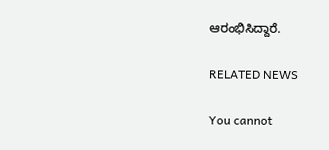ಆರಂಭಿಸಿದ್ದಾರೆ.

RELATED NEWS

You cannot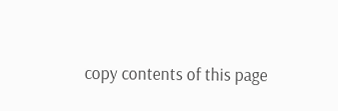copy contents of this page